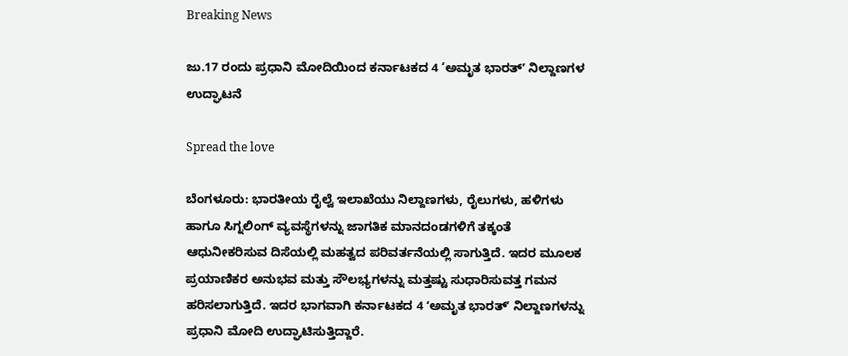Breaking News

ಜು.17 ರಂದು ಪ್ರಧಾನಿ ಮೋದಿಯಿಂದ ಕರ್ನಾಟಕದ 4 ‘ಅಮೃತ ಭಾರತ್ʼ ನಿಲ್ದಾಣಗಳ ಉದ್ಘಾಟನೆ

Spread the love

ಬೆಂಗಳೂರು: ಭಾರತೀಯ ರೈಲ್ವೆ ಇಲಾಖೆಯು ನಿಲ್ದಾಣಗಳು, ರೈಲುಗಳು, ಹಳಿಗಳು ಹಾಗೂ ಸಿಗ್ನಲಿಂಗ್ ವ್ಯವಸ್ಥೆಗಳನ್ನು ಜಾಗತಿಕ ಮಾನದಂಡಗಳಿಗೆ ತಕ್ಕಂತೆ ಆಧುನೀಕರಿಸುವ ದಿಸೆಯಲ್ಲಿ ಮಹತ್ವದ ಪರಿವರ್ತನೆಯಲ್ಲಿ ಸಾಗುತ್ತಿದೆ. ಇದರ ಮೂಲಕ ಪ್ರಯಾಣಿಕರ ಅನುಭವ ಮತ್ತು ಸೌಲಭ್ಯಗಳನ್ನು ಮತ್ತಷ್ಟು ಸುಧಾರಿಸುವತ್ತ ಗಮನ ಹರಿಸಲಾಗುತ್ತಿದೆ. ಇದರ ಭಾಗವಾಗಿ ಕರ್ನಾಟಕದ 4 ʻಅಮೃತ ಭಾರತ್‌ʼ ನಿಲ್ದಾಣಗಳನ್ನು ಪ್ರಧಾನಿ ಮೋದಿ ಉದ್ಘಾಟಿಸುತ್ತಿದ್ದಾರೆ.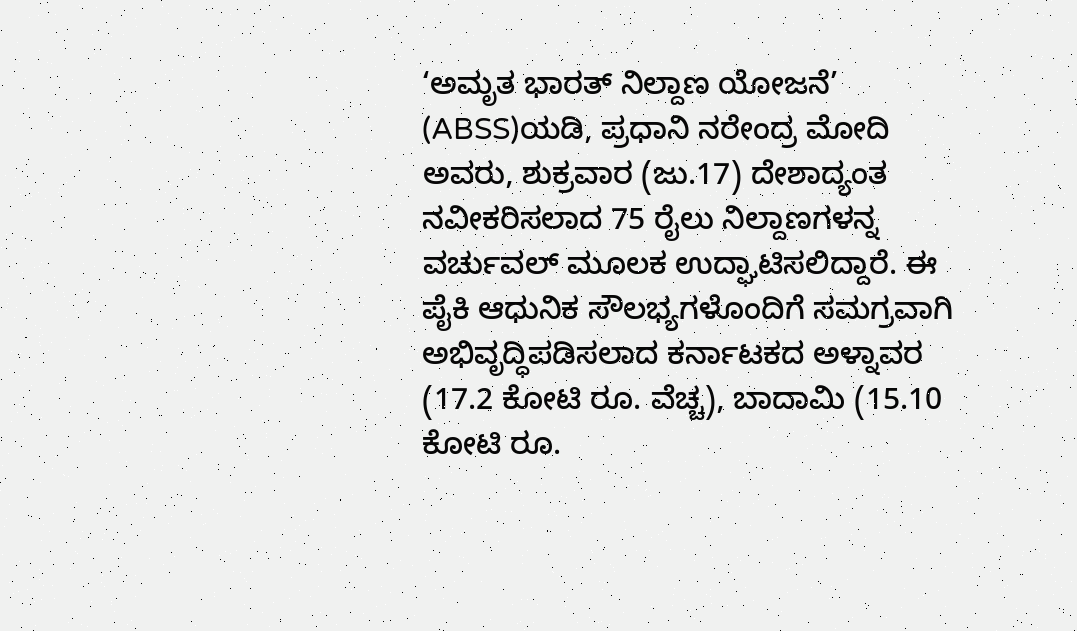‘ಅಮೃತ ಭಾರತ್ ನಿಲ್ದಾಣ ಯೋಜನೆ’ (ABSS)ಯಡಿ, ಪ್ರಧಾನಿ ನರೇಂದ್ರ ಮೋದಿ ಅವರು, ಶುಕ್ರವಾರ (ಜು.17) ದೇಶಾದ್ಯಂತ ನವೀಕರಿಸಲಾದ 75 ರೈಲು ನಿಲ್ದಾಣಗಳನ್ನ ವರ್ಚುವಲ್ ಮೂಲಕ ಉದ್ಘಾಟಿಸಲಿದ್ದಾರೆ. ಈ ಪೈಕಿ ಆಧುನಿಕ ಸೌಲಭ್ಯಗಳೊಂದಿಗೆ ಸಮಗ್ರವಾಗಿ ಅಭಿವೃದ್ಧಿಪಡಿಸಲಾದ ಕರ್ನಾಟಕದ ಅಳ್ನಾವರ (17.2 ಕೋಟಿ ರೂ. ವೆಚ್ಚ), ಬಾದಾಮಿ (15.10 ಕೋಟಿ ರೂ.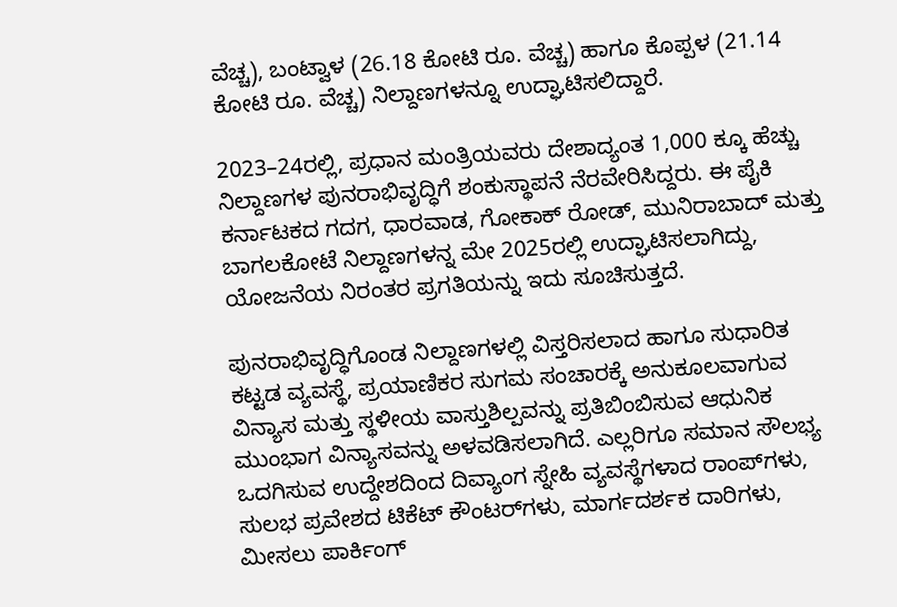ವೆಚ್ಚ), ಬಂಟ್ವಾಳ (26.18 ಕೋಟಿ ರೂ. ವೆಚ್ಚ) ಹಾಗೂ ಕೊಪ್ಪಳ (21.14 ಕೋಟಿ ರೂ. ವೆಚ್ಚ) ನಿಲ್ದಾಣಗಳನ್ನೂ ಉದ್ಘಾಟಿಸಲಿದ್ದಾರೆ.

2023–24ರಲ್ಲಿ, ಪ್ರಧಾನ ಮಂತ್ರಿಯವರು ದೇಶಾದ್ಯಂತ 1,000 ಕ್ಕೂ ಹೆಚ್ಚು ನಿಲ್ದಾಣಗಳ ಪುನರಾಭಿವೃದ್ಧಿಗೆ ಶಂಕುಸ್ಥಾಪನೆ ನೆರವೇರಿಸಿದ್ದರು. ಈ ಪೈಕಿ ಕರ್ನಾಟಕದ ಗದಗ, ಧಾರವಾಡ, ಗೋಕಾಕ್‌ ರೋಡ್, ಮುನಿರಾಬಾದ್ ಮತ್ತು ಬಾಗಲಕೋಟೆ ನಿಲ್ದಾಣಗಳನ್ನ ಮೇ 2025ರಲ್ಲಿ ಉದ್ಘಾಟಿಸಲಾಗಿದ್ದು, ಯೋಜನೆಯ ನಿರಂತರ ಪ್ರಗತಿಯನ್ನು ಇದು ಸೂಚಿಸುತ್ತದೆ.

ಪುನರಾಭಿವೃದ್ಧಿಗೊಂಡ ನಿಲ್ದಾಣಗಳಲ್ಲಿ ವಿಸ್ತರಿಸಲಾದ ಹಾಗೂ ಸುಧಾರಿತ ಕಟ್ಟಡ ವ್ಯವಸ್ಥೆ, ಪ್ರಯಾಣಿಕರ ಸುಗಮ ಸಂಚಾರಕ್ಕೆ ಅನುಕೂಲವಾಗುವ ವಿನ್ಯಾಸ ಮತ್ತು ಸ್ಥಳೀಯ ವಾಸ್ತುಶಿಲ್ಪವನ್ನು ಪ್ರತಿಬಿಂಬಿಸುವ ಆಧುನಿಕ ಮುಂಭಾಗ ವಿನ್ಯಾಸವನ್ನು ಅಳವಡಿಸಲಾಗಿದೆ. ಎಲ್ಲರಿಗೂ ಸಮಾನ ಸೌಲಭ್ಯ ಒದಗಿಸುವ ಉದ್ದೇಶದಿಂದ ದಿವ್ಯಾಂಗ ಸ್ನೇಹಿ ವ್ಯವಸ್ಥೆಗಳಾದ ರಾಂಪ್‌ಗಳು, ಸುಲಭ ಪ್ರವೇಶದ ಟಿಕೆಟ್ ಕೌಂಟರ್‌ಗಳು, ಮಾರ್ಗದರ್ಶಕ ದಾರಿಗಳು, ಮೀಸಲು ಪಾರ್ಕಿಂಗ್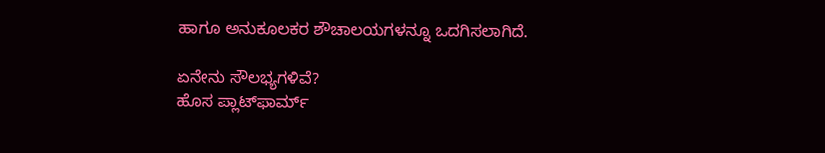ಹಾಗೂ ಅನುಕೂಲಕರ ಶೌಚಾಲಯಗಳನ್ನೂ ಒದಗಿಸಲಾಗಿದೆ.

ಏನೇನು ಸೌಲಭ್ಯಗಳಿವೆ?
ಹೊಸ ಪ್ಲಾಟ್‌ಫಾರ್ಮ್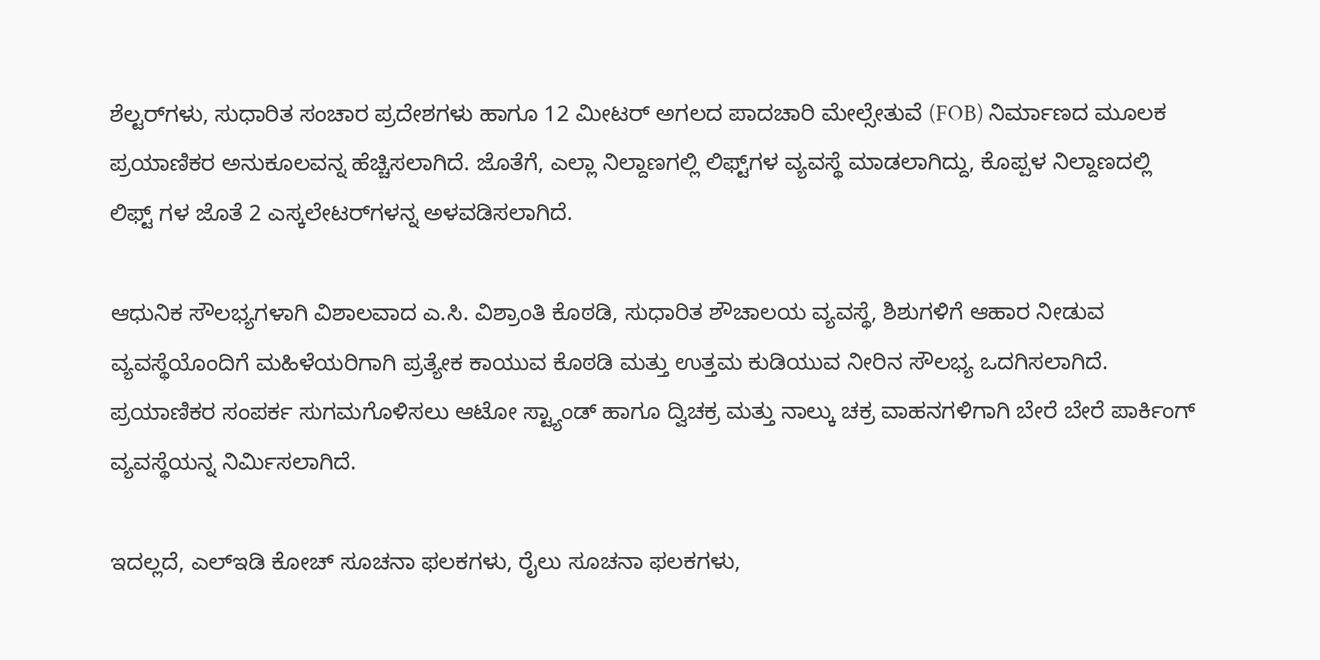ಶೆಲ್ಟರ್‌ಗಳು, ಸುಧಾರಿತ ಸಂಚಾರ ಪ್ರದೇಶಗಳು ಹಾಗೂ 12 ಮೀಟರ್ ಅಗಲದ ಪಾದಚಾರಿ ಮೇಲ್ಸೇತುವೆ (FOB) ನಿರ್ಮಾಣದ ಮೂಲಕ ಪ್ರಯಾಣಿಕರ ಅನುಕೂಲವನ್ನ ಹೆಚ್ಚಿಸಲಾಗಿದೆ. ಜೊತೆಗೆ, ಎಲ್ಲಾ ನಿಲ್ದಾಣಗಲ್ಲಿ ಲಿಫ್ಟ್‌ಗಳ ವ್ಯವಸ್ಥೆ ಮಾಡಲಾಗಿದ್ದು, ಕೊಪ್ಪಳ ನಿಲ್ದಾಣದಲ್ಲಿ ಲಿಫ್ಟ್ ಗಳ ಜೊತೆ 2 ಎಸ್ಕಲೇಟರ್‌ಗಳನ್ನ ಅಳವಡಿಸಲಾಗಿದೆ.

ಆಧುನಿಕ ಸೌಲಭ್ಯಗಳಾಗಿ ವಿಶಾಲವಾದ ಎ.ಸಿ. ವಿಶ್ರಾಂತಿ ಕೊಠಡಿ, ಸುಧಾರಿತ ಶೌಚಾಲಯ ವ್ಯವಸ್ಥೆ, ಶಿಶುಗಳಿಗೆ ಆಹಾರ ನೀಡುವ ವ್ಯವಸ್ಥೆಯೊಂದಿಗೆ ಮಹಿಳೆಯರಿಗಾಗಿ ಪ್ರತ್ಯೇಕ ಕಾಯುವ ಕೊಠಡಿ ಮತ್ತು ಉತ್ತಮ ಕುಡಿಯುವ ನೀರಿನ ಸೌಲಭ್ಯ ಒದಗಿಸಲಾಗಿದೆ. ಪ್ರಯಾಣಿಕರ ಸಂಪರ್ಕ ಸುಗಮಗೊಳಿಸಲು ಆಟೋ ಸ್ಟ್ಯಾಂಡ್ ಹಾಗೂ ದ್ವಿಚಕ್ರ ಮತ್ತು ನಾಲ್ಕು ಚಕ್ರ ವಾಹನಗಳಿಗಾಗಿ ಬೇರೆ ಬೇರೆ ಪಾರ್ಕಿಂಗ್ ವ್ಯವಸ್ಥೆಯನ್ನ ನಿರ್ಮಿಸಲಾಗಿದೆ.

ಇದಲ್ಲದೆ, ಎಲ್ಇಡಿ ಕೋಚ್ ಸೂಚನಾ ಫಲಕಗಳು, ರೈಲು ಸೂಚನಾ ಫಲಕಗಳು,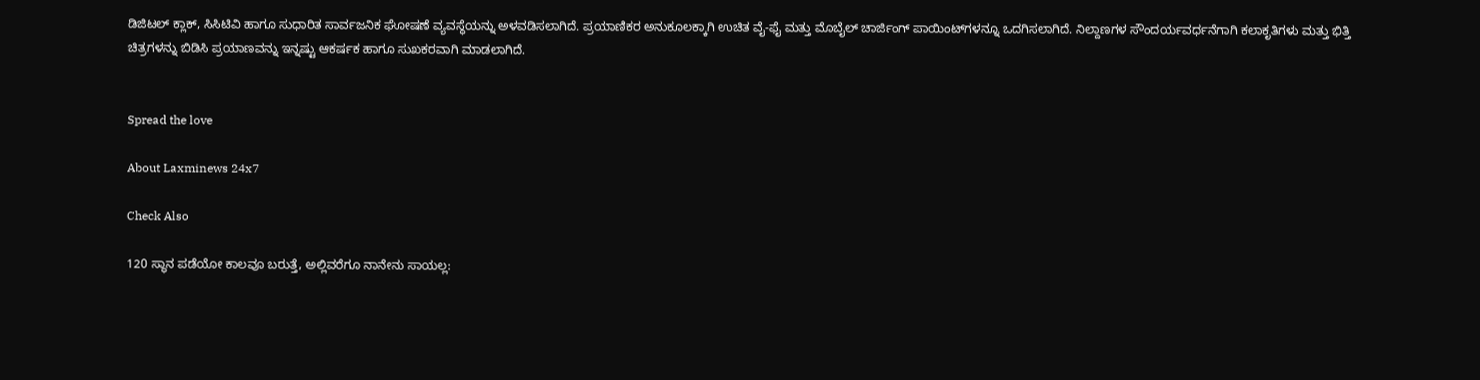ಡಿಜಿಟಲ್ ಕ್ಲಾಕ್‌, ಸಿಸಿಟಿವಿ ಹಾಗೂ ಸುಧಾರಿತ ಸಾರ್ವಜನಿಕ ಘೋಷಣೆ ವ್ಯವಸ್ಥೆಯನ್ನು ಅಳವಡಿಸಲಾಗಿದೆ. ಪ್ರಯಾಣಿಕರ ಅನುಕೂಲಕ್ಕಾಗಿ ಉಚಿತ ವೈ-ಫೈ ಮತ್ತು ಮೊಬೈಲ್ ಚಾರ್ಜಿಂಗ್ ಪಾಯಿಂಟ್‌ಗಳನ್ನೂ ಒದಗಿಸಲಾಗಿದೆ. ನಿಲ್ದಾಣಗಳ ಸೌಂದರ್ಯವರ್ಧನೆಗಾಗಿ ಕಲಾಕೃತಿಗಳು ಮತ್ತು ಭಿತ್ತಿ ಚಿತ್ರಗಳನ್ನು ಬಿಡಿಸಿ ಪ್ರಯಾಣವನ್ನು ಇನ್ನಷ್ಟು ಆಕರ್ಷಕ ಹಾಗೂ ಸುಖಕರವಾಗಿ ಮಾಡಲಾಗಿದೆ.


Spread the love

About Laxminews 24x7

Check Also

120 ಸ್ಥಾನ ಪಡೆಯೋ ಕಾಲವೂ ಬರುತ್ತೆ, ಅಲ್ಲಿವರೆಗೂ ‌ನಾನೇನು ಸಾಯಲ್ಲ: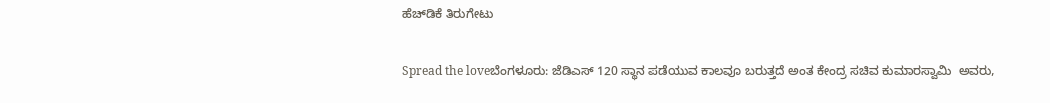ಹೆಚ್‌ಡಿಕೆ ತಿರುಗೇಟು

Spread the loveಬೆಂಗಳೂರು: ಜೆಡಿಎಸ್‌ 120 ಸ್ಥಾನ ಪಡೆಯುವ ಕಾಲವೂ ಬರುತ್ತದೆ ಅಂತ ಕೇಂದ್ರ ಸಚಿವ ಕುಮಾರಸ್ವಾಮಿ  ಅವರು,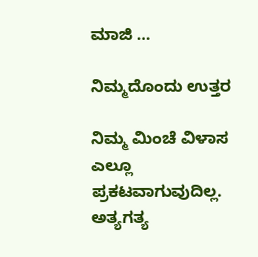ಮಾಜಿ …

ನಿಮ್ಮದೊಂದು ಉತ್ತರ

ನಿಮ್ಮ ಮಿಂಚೆ ವಿಳಾಸ ಎಲ್ಲೂ ಪ್ರಕಟವಾಗುವುದಿಲ್ಲ. ಅತ್ಯಗತ್ಯ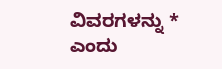ವಿವರಗಳನ್ನು * ಎಂದು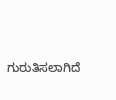ಗುರುತಿಸಲಾಗಿದೆ